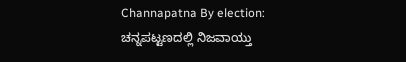Channapatna By election: ಚನ್ನಪಟ್ಟಣದಲ್ಲಿ ನಿಜವಾಯ್ತು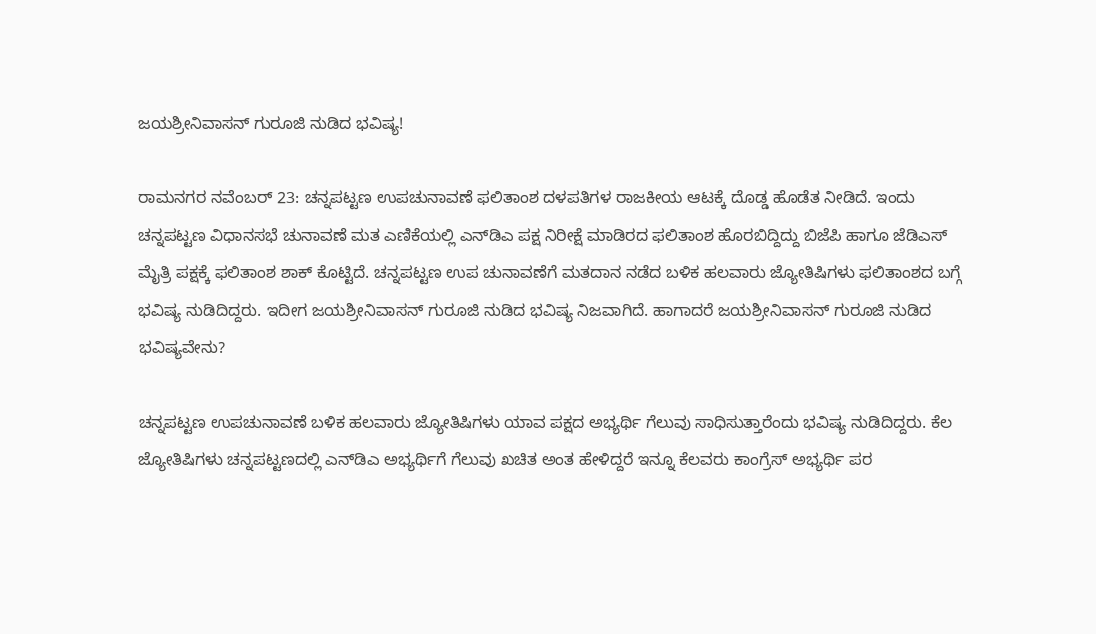ಜಯಶ್ರೀನಿವಾಸನ್ ಗುರೂಜಿ ನುಡಿದ ಭವಿಷ್ಯ!

ರಾಮನಗರ ನವೆಂಬರ್ 23: ಚನ್ನಪಟ್ಟಣ ಉಪಚುನಾವಣೆ ಫಲಿತಾಂಶ ದಳಪತಿಗಳ ರಾಜಕೀಯ ಆಟಕ್ಕೆ ದೊಡ್ಡ ಹೊಡೆತ ನೀಡಿದೆ. ಇಂದು ಚನ್ನಪಟ್ಟಣ ವಿಧಾನಸಭೆ ಚುನಾವಣೆ ಮತ ಎಣಿಕೆಯಲ್ಲಿ ಎನ್‌ಡಿಎ ಪಕ್ಷ ನಿರೀಕ್ಷೆ ಮಾಡಿರದ ಫಲಿತಾಂಶ ಹೊರಬಿದ್ದಿದ್ದು ಬಿಜೆಪಿ ಹಾಗೂ ಜೆಡಿಎಸ್ ಮೈತ್ರಿ ಪಕ್ಷಕ್ಕೆ ಫಲಿತಾಂಶ ಶಾಕ್ ಕೊಟ್ಟಿದೆ. ಚನ್ನಪಟ್ಟಣ ಉಪ ಚುನಾವಣೆಗೆ ಮತದಾನ ನಡೆದ ಬಳಿಕ ಹಲವಾರು ಜ್ಯೋತಿಷಿಗಳು ಫಲಿತಾಂಶದ ಬಗ್ಗೆ ಭವಿಷ್ಯ ನುಡಿದಿದ್ದರು. ಇದೀಗ ಜಯಶ್ರೀನಿವಾಸನ್ ಗುರೂಜಿ ನುಡಿದ ಭವಿಷ್ಯ ನಿಜವಾಗಿದೆ. ಹಾಗಾದರೆ ಜಯಶ್ರೀನಿವಾಸನ್ ಗುರೂಜಿ ನುಡಿದ ಭವಿಷ್ಯವೇನು?

ಚನ್ನಪಟ್ಟಣ ಉಪಚುನಾವಣೆ ಬಳಿಕ ಹಲವಾರು ಜ್ಯೋತಿಷಿಗಳು ಯಾವ ಪಕ್ಷದ ಅಭ್ಯರ್ಥಿ ಗೆಲುವು ಸಾಧಿಸುತ್ತಾರೆಂದು ಭವಿಷ್ಯ ನುಡಿದಿದ್ದರು. ಕೆಲ ಜ್ಯೋತಿಷಿಗಳು ಚನ್ನಪಟ್ಟಣದಲ್ಲಿ ಎನ್‌ಡಿಎ ಅಭ್ಯರ್ಥಿಗೆ ಗೆಲುವು ಖಚಿತ ಅಂತ ಹೇಳಿದ್ದರೆ ಇನ್ನೂ ಕೆಲವರು ಕಾಂಗ್ರೆಸ್‌ ಅಭ್ಯರ್ಥಿ ಪರ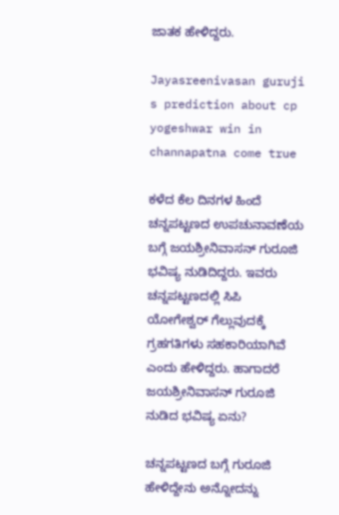ಜಾತಕ ಹೇಳಿದ್ದರು.

Jayasreenivasan guruji s prediction about cp yogeshwar win in channapatna come true

ಕಳೆದ ಕೆಲ ದಿನಗಳ ಹಿಂದೆ ಚನ್ನಪಟ್ಟಣದ ಉಪಚುನಾವಣೆಯ ಬಗ್ಗೆ ಜಯಶ್ರೀನಿವಾಸನ್ ಗುರೂಜಿ ಭವಿಷ್ಯ ನುಡಿದಿದ್ದರು. ಇವರು ಚನ್ನಪಟ್ಟಣದಲ್ಲಿ ಸಿಪಿ ಯೋಗೇಶ್ವರ್ ಗೆಲ್ಲುವುದಕ್ಕೆ ಗ್ರಹಗತಿಗಳು ಸಹಕಾರಿಯಾಗಿವೆ ಎಂದು ಹೇಳಿದ್ದರು. ಹಾಗಾದರೆ ಜಯಶ್ರೀನಿವಾಸನ್ ಗುರೂಜಿ ನುಡಿದ ಭವಿಷ್ಯ ಏನು?

ಚನ್ನಪಟ್ಟಣದ ಬಗ್ಗೆ ಗುರೂಜಿ ಹೇಳಿದ್ದೇನು ಅನ್ನೋದನ್ನು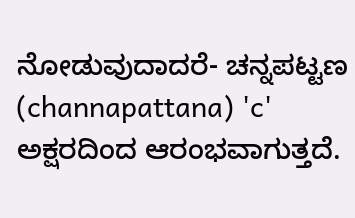ನೋಡುವುದಾದರೆ- ಚನ್ನಪಟ್ಟಣ (channapattana) 'c' ಅಕ್ಷರದಿಂದ ಆರಂಭವಾಗುತ್ತದೆ.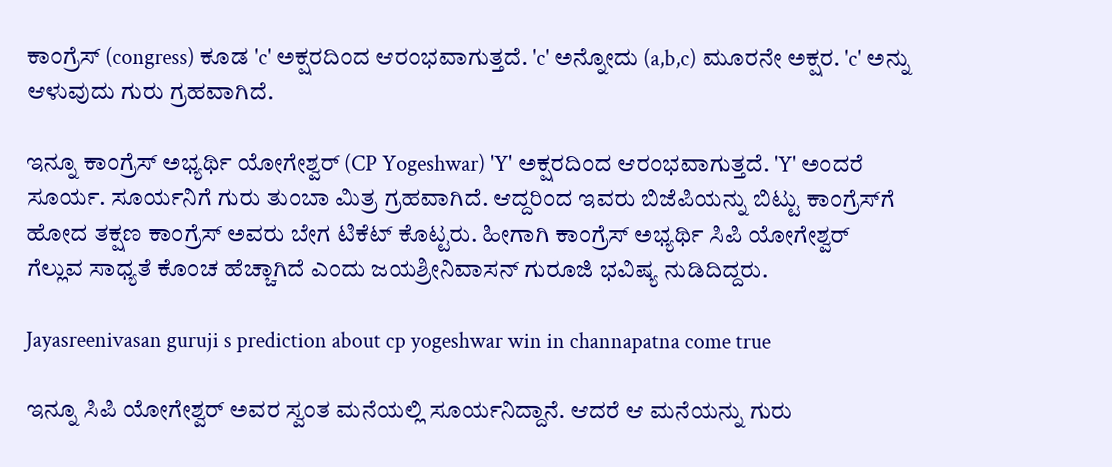ಕಾಂಗ್ರೆಸ್ (congress) ಕೂಡ 'c' ಅಕ್ಷರದಿಂದ ಆರಂಭವಾಗುತ್ತದೆ. 'c' ಅನ್ನೋದು (a,b,c) ಮೂರನೇ ಅಕ್ಷರ. 'c' ಅನ್ನು ಆಳುವುದು ಗುರು ಗ್ರಹವಾಗಿದೆ.

ಇನ್ನೂ ಕಾಂಗ್ರೆಸ್ ಅಭ್ಯರ್ಥಿ ಯೋಗೇಶ್ವರ್ (CP Yogeshwar) 'Y' ಅಕ್ಷರದಿಂದ ಆರಂಭವಾಗುತ್ತದೆ. 'Y' ಅಂದರೆ ಸೂರ್ಯ. ಸೂರ್ಯನಿಗೆ ಗುರು ತುಂಬಾ ಮಿತ್ರ ಗ್ರಹವಾಗಿದೆ. ಆದ್ದರಿಂದ ಇವರು ಬಿಜೆಪಿಯನ್ನು ಬಿಟ್ಟು ಕಾಂಗ್ರೆಸ್‌ಗೆ ಹೋದ ತಕ್ಷಣ ಕಾಂಗ್ರೆಸ್‌ ಅವರು ಬೇಗ ಟಿಕೆಟ್ ಕೊಟ್ಟರು. ಹೀಗಾಗಿ ಕಾಂಗ್ರೆಸ್‌ ಅಭ್ಯರ್ಥಿ ಸಿಪಿ ಯೋಗೇಶ್ವರ್ ಗೆಲ್ಲುವ ಸಾಧ್ಯತೆ ಕೊಂಚ ಹೆಚ್ಚಾಗಿದೆ ಎಂದು ಜಯಶ್ರೀನಿವಾಸನ್ ಗುರೂಜಿ ಭವಿಷ್ಯ ನುಡಿದಿದ್ದರು.

Jayasreenivasan guruji s prediction about cp yogeshwar win in channapatna come true

ಇನ್ನೂ ಸಿಪಿ ಯೋಗೇಶ್ವರ್‌ ಅವರ ಸ್ವಂತ ಮನೆಯಲ್ಲಿ ಸೂರ್ಯನಿದ್ದಾನೆ. ಆದರೆ ಆ ಮನೆಯನ್ನು ಗುರು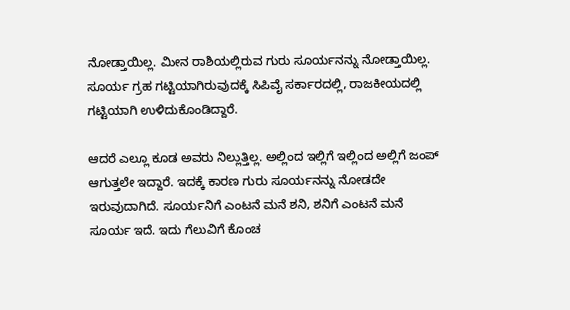ನೋಡ್ತಾಯಿಲ್ಲ. ಮೀನ ರಾಶಿಯಲ್ಲಿರುವ ಗುರು ಸೂರ್ಯನನ್ನು ನೋಡ್ತಾಯಿಲ್ಲ. ಸೂರ್ಯ ಗ್ರಹ ಗಟ್ಟಿಯಾಗಿರುವುದಕ್ಕೆ ಸಿಪಿವೈ ಸರ್ಕಾರದಲ್ಲಿ, ರಾಜಕೀಯದಲ್ಲಿ ಗಟ್ಟಿಯಾಗಿ ಉಳಿದುಕೊಂಡಿದ್ದಾರೆ.

ಆದರೆ ಎಲ್ಲೂ ಕೂಡ ಅವರು ನಿಲ್ಲುತ್ತಿಲ್ಲ. ಅಲ್ಲಿಂದ ಇಲ್ಲಿಗೆ ಇಲ್ಲಿಂದ ಅಲ್ಲಿಗೆ ಜಂಪ್ ಆಗುತ್ತಲೇ ಇದ್ದಾರೆ. ಇದಕ್ಕೆ ಕಾರಣ ಗುರು ಸೂರ್ಯನನ್ನು ನೋಡದೇ ಇರುವುದಾಗಿದೆ. ಸೂರ್ಯನಿಗೆ ಎಂಟನೆ ಮನೆ ಶನಿ, ಶನಿಗೆ ಎಂಟನೆ ಮನೆ ಸೂರ್ಯ ಇದೆ. ಇದು ಗೆಲುವಿಗೆ ಕೊಂಚ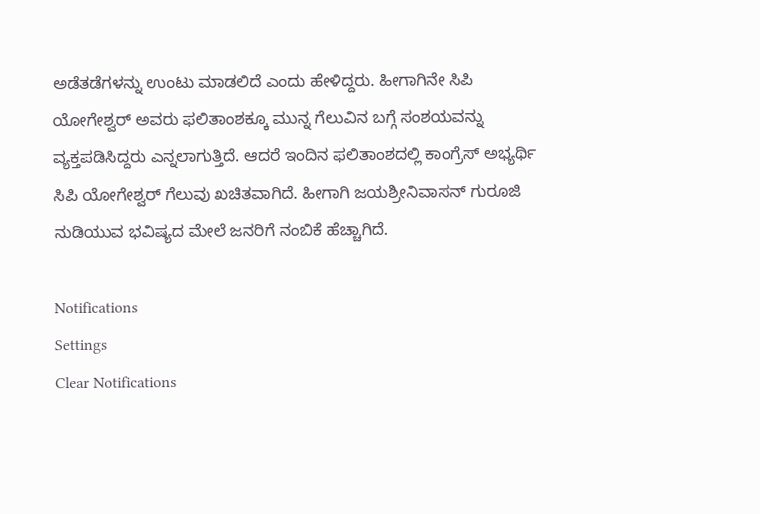ಅಡೆತಡೆಗಳನ್ನು ಉಂಟು ಮಾಡಲಿದೆ ಎಂದು ಹೇಳಿದ್ದರು. ಹೀಗಾಗಿನೇ ಸಿಪಿ ಯೋಗೇಶ್ವರ್ ಅವರು ಫಲಿತಾಂಶಕ್ಕೂ ಮುನ್ನ ಗೆಲುವಿನ ಬಗ್ಗೆ ಸಂಶಯವನ್ನು ವ್ಯಕ್ತಪಡಿಸಿದ್ದರು ಎನ್ನಲಾಗುತ್ತಿದೆ. ಆದರೆ ಇಂದಿನ ಫಲಿತಾಂಶದಲ್ಲಿ ಕಾಂಗ್ರೆಸ್‌ ಅಭ್ಯರ್ಥಿ ಸಿಪಿ ಯೋಗೇಶ್ವರ್ ಗೆಲುವು ಖಚಿತವಾಗಿದೆ. ಹೀಗಾಗಿ ಜಯಶ್ರೀನಿವಾಸನ್ ಗುರೂಜಿ ನುಡಿಯುವ ಭವಿಷ್ಯದ ಮೇಲೆ ಜನರಿಗೆ ನಂಬಿಕೆ ಹೆಚ್ಚಾಗಿದೆ.

Notifications
Settings
Clear Notifications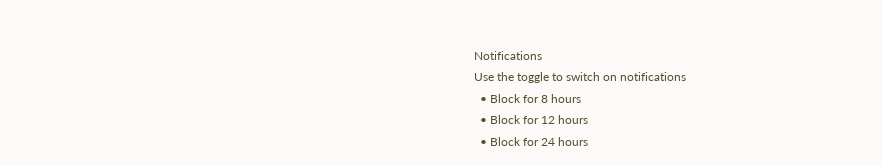Notifications
Use the toggle to switch on notifications
  • Block for 8 hours
  • Block for 12 hours
  • Block for 24 hours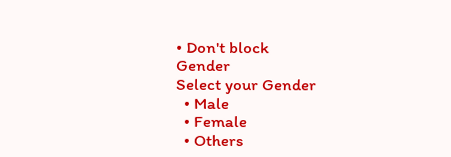• Don't block
Gender
Select your Gender
  • Male
  • Female
  • Others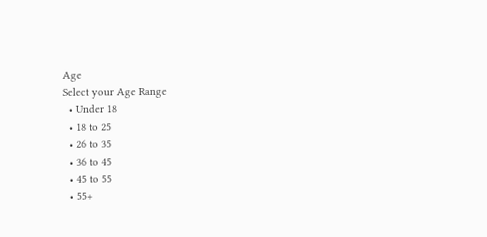Age
Select your Age Range
  • Under 18
  • 18 to 25
  • 26 to 35
  • 36 to 45
  • 45 to 55
  • 55+